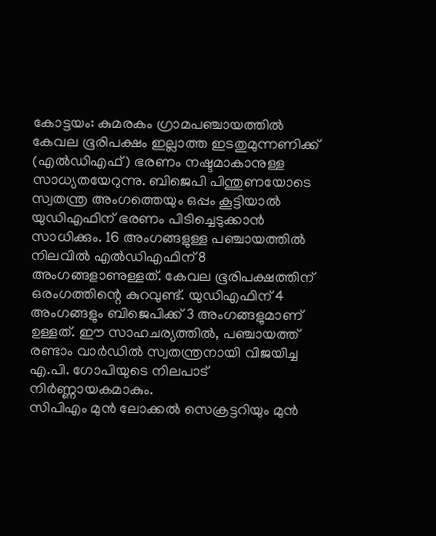കോട്ടയം: കുമരകം ഗ്രാമപഞ്ചായത്തിൽ കേവല ഭൂരിപക്ഷം ഇല്ലാത്ത ഇടതുമുന്നണിക്ക് (എൽഡിഎഫ്) ഭരണം നഷ്ടമാകാനുള്ള സാധ്യതയേറുന്നു. ബിജെപി പിന്തുണയോടെ സ്വതന്ത്ര അംഗത്തെയും ഒപ്പം കൂട്ടിയാൽ യുഡിഎഫിന് ഭരണം പിടിച്ചെടുക്കാൻ സാധിക്കും. 16 അംഗങ്ങളുള്ള പഞ്ചായത്തിൽ നിലവിൽ എൽഡിഎഫിന് 8 അംഗങ്ങളാണുള്ളത്. കേവല ഭൂരിപക്ഷത്തിന് ഒരംഗത്തിന്റെ കുറവുണ്ട്. യുഡിഎഫിന് 4 അംഗങ്ങളും ബിജെപിക്ക് 3 അംഗങ്ങളുമാണ് ഉള്ളത്. ഈ സാഹചര്യത്തിൽ, പഞ്ചായത്ത് രണ്ടാം വാർഡിൽ സ്വതന്ത്രനായി വിജയിച്ച എ.പി. ഗോപിയുടെ നിലപാട് നിർണ്ണായകമാകും.
സിപിഎം മുൻ ലോക്കൽ സെക്രട്ടറിയും മുൻ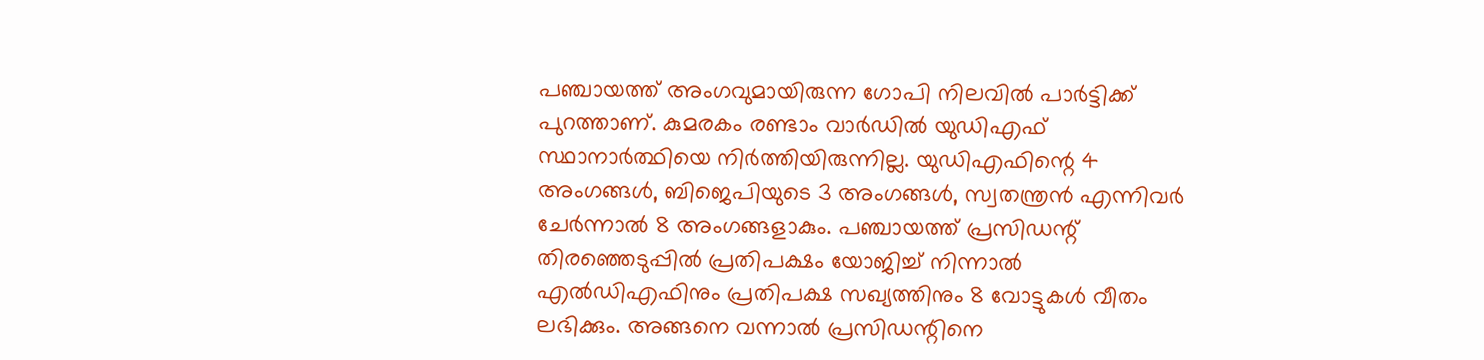പഞ്ചായത്ത് അംഗവുമായിരുന്ന ഗോപി നിലവിൽ പാർട്ടിക്ക് പുറത്താണ്. കുമരകം രണ്ടാം വാർഡിൽ യുഡിഎഫ് സ്ഥാനാർത്ഥിയെ നിർത്തിയിരുന്നില്ല. യുഡിഎഫിന്റെ 4 അംഗങ്ങൾ, ബിജെപിയുടെ 3 അംഗങ്ങൾ, സ്വതന്ത്രൻ എന്നിവർ ചേർന്നാൽ 8 അംഗങ്ങളാകും. പഞ്ചായത്ത് പ്രസിഡന്റ് തിരഞ്ഞെടുപ്പിൽ പ്രതിപക്ഷം യോജിച്ച് നിന്നാൽ എൽഡിഎഫിനും പ്രതിപക്ഷ സഖ്യത്തിനും 8 വോട്ടുകൾ വീതം ലഭിക്കും. അങ്ങനെ വന്നാൽ പ്രസിഡന്റിനെ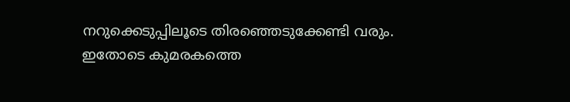നറുക്കെടുപ്പിലൂടെ തിരഞ്ഞെടുക്കേണ്ടി വരും. ഇതോടെ കുമരകത്തെ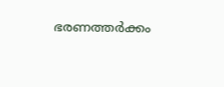ഭരണത്തർക്കം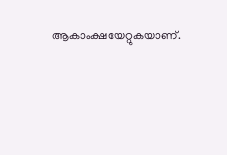ആകാംക്ഷയേറ്റുകയാണ്.